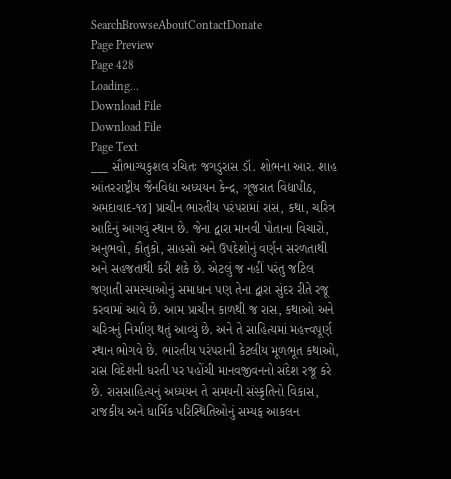SearchBrowseAboutContactDonate
Page Preview
Page 428
Loading...
Download File
Download File
Page Text
___ સૌભાગ્યકુશલ રચિતઃ જગડુરાસ ડૉ. શોભના આર. શાહ આંતરરાષ્ટ્રીય જૈનવિદ્યા અધ્યયન કેન્દ્ર, ગૂજરાત વિદ્યાપીઠ, અમદાવાદ-૧૪] પ્રાચીન ભારતીય પરંપરામાં રાસ, કથા, ચરિત્ર આદિનું આગવું સ્થાન છે. જેના દ્વારા માનવી પોતાના વિચારો, અનુભવો, કૌતુકો, સાહસો અને ઉપદેશોનું વર્ણન સરળતાથી અને સહજતાથી કરી શકે છે. એટલું જ નહીં પરંતુ જટિલ જણાતી સમસ્યાઓનું સમાધાન પણ તેના દ્વારા સુંદર રીતે રજૂ કરવામાં આવે છે. આમ પ્રાચીન કાળથી જ રાસ, કથાઓ અને ચરિત્રનું નિર્માણ થતું આવ્યું છે. અને તે સાહિત્યમાં મહત્ત્વપૂર્ણ સ્થાન ભોગવે છે. ભારતીય પરંપરાની કેટલીય મૂળભૂત કથાઓ, રાસ વિદેશની ધરતી પર પહોંચી માનવજીવનનો સંદેશ રજૂ કરે છે. રાસસાહિત્યનું અધ્યયન તે સમયની સંસ્કૃતિનો વિકાસ, રાજકીય અને ધાર્મિક પરિસ્થિતિઓનું સમ્યફ આકલન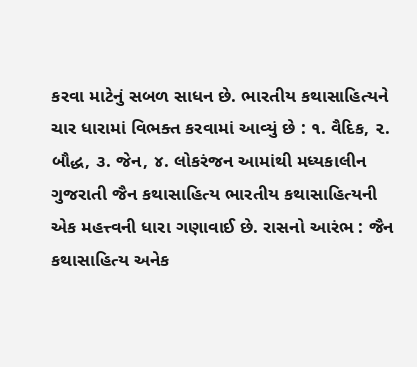કરવા માટેનું સબળ સાધન છે. ભારતીય કથાસાહિત્યને ચાર ધારામાં વિભક્ત કરવામાં આવ્યું છે : ૧. વૈદિક, ૨. બૌદ્ધ, ૩. જેન, ૪. લોકરંજન આમાંથી મધ્યકાલીન ગુજરાતી જૈન કથાસાહિત્ય ભારતીય કથાસાહિત્યની એક મહત્ત્વની ધારા ગણાવાઈ છે. રાસનો આરંભ : જૈન કથાસાહિત્ય અનેક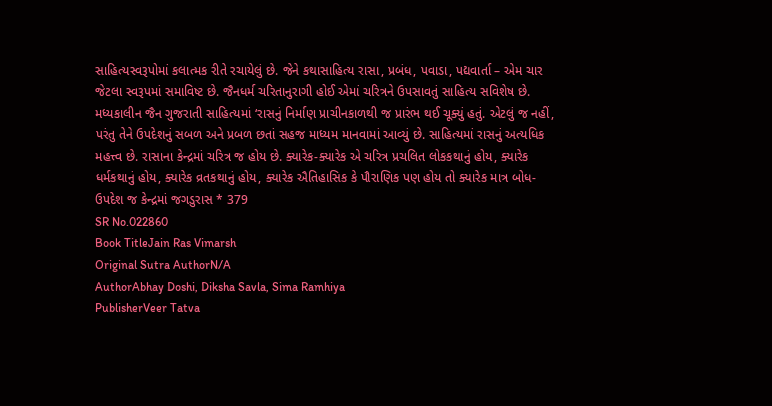સાહિત્યસ્વરૂપોમાં કલાત્મક રીતે રચાયેલું છે. જેને કથાસાહિત્ય રાસા, પ્રબંધ, પવાડા, પદ્યવાર્તા – એમ ચાર જેટલા સ્વરૂપમાં સમાવિષ્ટ છે. જૈનધર્મ ચરિતાનુરાગી હોઈ એમાં ચરિત્રને ઉપસાવતું સાહિત્ય સવિશેષ છે. મધ્યકાલીન જૈન ગુજરાતી સાહિત્યમાં ‘રાસનું નિર્માણ પ્રાચીનકાળથી જ પ્રારંભ થઈ ચૂક્યું હતું. એટલું જ નહીં, પરંતુ તેને ઉપદેશનું સબળ અને પ્રબળ છતાં સહજ માધ્યમ માનવામાં આવ્યું છે. સાહિત્યમાં રાસનું અત્યધિક મહત્ત્વ છે. રાસાના કેન્દ્રમાં ચરિત્ર જ હોય છે. ક્યારેક-ક્યારેક એ ચરિત્ર પ્રચલિત લોકકથાનું હોય, ક્યારેક ધર્મકથાનું હોય, ક્યારેક વ્રતકથાનું હોય, ક્યારેક ઐતિહાસિક કે પૌરાણિક પણ હોય તો ક્યારેક માત્ર બોધ-ઉપદેશ જ કેન્દ્રમાં જગડુરાસ * 379
SR No.022860
Book TitleJain Ras Vimarsh
Original Sutra AuthorN/A
AuthorAbhay Doshi, Diksha Savla, Sima Ramhiya
PublisherVeer Tatva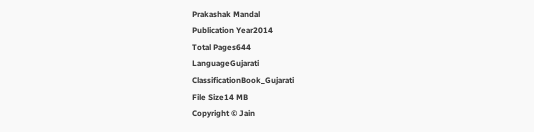Prakashak Mandal
Publication Year2014
Total Pages644
LanguageGujarati
ClassificationBook_Gujarati
File Size14 MB
Copyright © Jain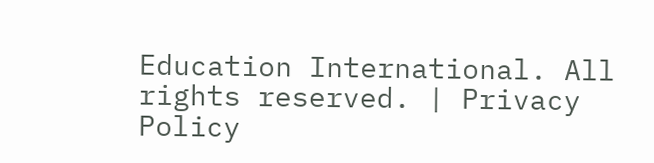Education International. All rights reserved. | Privacy Policy